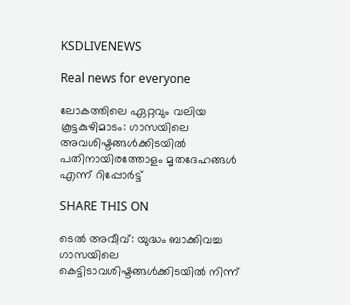KSDLIVENEWS

Real news for everyone

ലോകത്തിലെ ഏറ്റവും വലിയ കൂട്ടകുഴിമാടം: ഗാസയിലെ അവശിഷ്ടങ്ങൾക്കിടയിൽ പതിനായിരത്തോളം മൃതദേഹങ്ങൾ എന്ന് റിപ്പോർട്ട്

SHARE THIS ON

ടെൽ അവീവ്: യുദ്ധം ബാക്കിവച്ച ഗാസയിലെ കെട്ടിടാവശിഷ്ടങ്ങൾക്കിടയിൽ നിന്ന്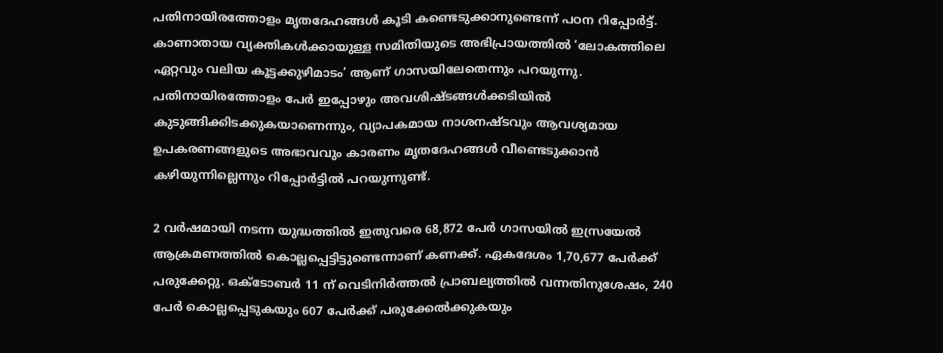പതിനായിരത്തോളം മൃതദേഹങ്ങൾ കൂടി കണ്ടെടുക്കാനുണ്ടെന്ന് പഠന റിപ്പോർട്ട്. കാണാതായ വ്യക്തികൾക്കായുള്ള സമിതിയുടെ അഭിപ്രായത്തിൽ ‘ലോകത്തിലെ ഏറ്റവും വലിയ കൂട്ടക്കുഴിമാടം’ ആണ് ഗാസയിലേതെന്നും പറയുന്നു. പതിനായിരത്തോളം പേർ ഇപ്പോഴും അവശിഷ്ടങ്ങൾക്കടിയിൽ കുടുങ്ങിക്കിടക്കുകയാണെന്നും, വ്യാപകമായ നാശനഷ്ടവും ആവശ്യമായ ഉപകരണങ്ങളുടെ അഭാവവും കാരണം മൃതദേഹങ്ങൾ വീണ്ടെടുക്കാന്‍ കഴിയുന്നില്ലെന്നും റിപ്പോർട്ടിൽ പറയുന്നുണ്ട്.

2 വർഷമായി നടന്ന യുദ്ധത്തിൽ ഇതുവരെ 68,872 പേർ ഗാസയിൽ ഇസ്രയേൽ ആക്രമണത്തിൽ കൊല്ലപ്പെട്ടിട്ടുണ്ടെന്നാണ് കണക്ക്. ഏകദേശം 1,70,677 പേർക്ക് പരുക്കേറ്റു. ഒക്ടോബർ 11 ന് വെടിനിർത്തൽ പ്രാബല്യത്തിൽ വന്നതിനുശേഷം, 240 പേർ കൊല്ലപ്പെടുകയും 607 പേർക്ക് പരുക്കേൽക്കുകയും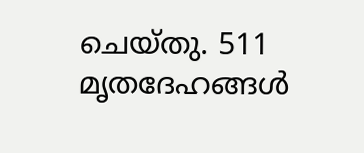ചെയ്തു. 511 മൃതദേഹങ്ങൾ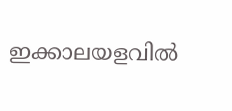ഇക്കാലയളവിൽ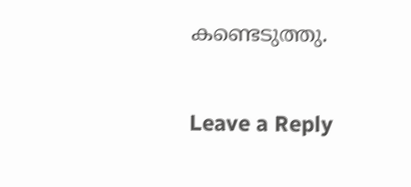കണ്ടെടുത്തു.

Leave a Reply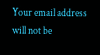Your email address will not be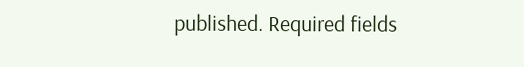published. Required fields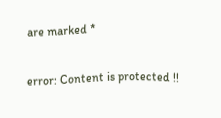are marked *

error: Content is protected !!